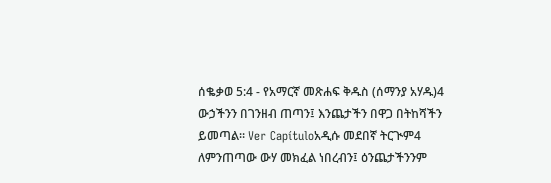ሰቈቃወ 5:4 - የአማርኛ መጽሐፍ ቅዱስ (ሰማንያ አሃዱ)4 ውኃችንን በገንዘብ ጠጣን፤ እንጨታችን በዋጋ በትከሻችን ይመጣል። Ver Capítuloአዲሱ መደበኛ ትርጒም4 ለምንጠጣው ውሃ መክፈል ነበረብን፤ ዕንጨታችንንም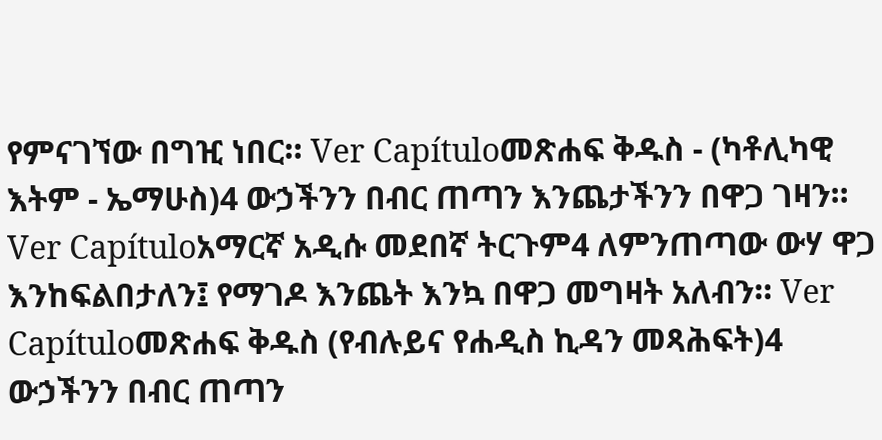የምናገኘው በግዢ ነበር። Ver Capítuloመጽሐፍ ቅዱስ - (ካቶሊካዊ እትም - ኤማሁስ)4 ውኃችንን በብር ጠጣን እንጨታችንን በዋጋ ገዛን። Ver Capítuloአማርኛ አዲሱ መደበኛ ትርጉም4 ለምንጠጣው ውሃ ዋጋ እንከፍልበታለን፤ የማገዶ እንጨት እንኳ በዋጋ መግዛት አለብን። Ver Capítuloመጽሐፍ ቅዱስ (የብሉይና የሐዲስ ኪዳን መጻሕፍት)4 ውኃችንን በብር ጠጣን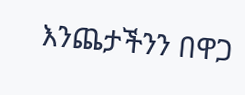እንጨታችንን በዋጋ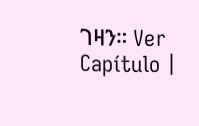ገዛን። Ver Capítulo |